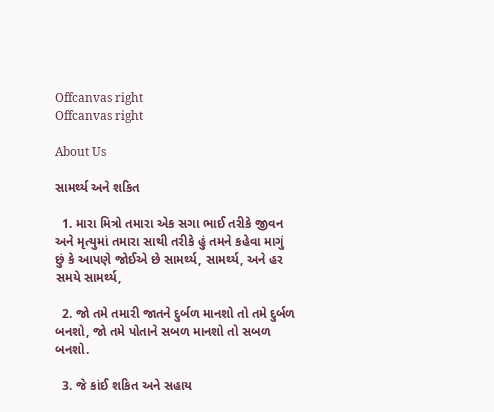Offcanvas right
Offcanvas right

About Us

સામર્થ્ય અને શકિત

  1. મારા મિત્રો તમારા એક સગા ભાઈ તરીકે જીવન અને મૃત્યુમાં તમારા સાથી તરીકે હું તમને કહેવા માગું છું કે આપણે જોઈએ છે સામર્થ્ય, સામર્થ્ય, અને હર સમયે સામર્થ્ય,

  2. જો તમે તમારી જાતને દુર્બળ માનશો તો તમે દુર્બળ બનશો, જો તમે પોતાને સબળ માનશો તો સબળ બનશો.

  3. જે કાંઈ શકિત અને સહાય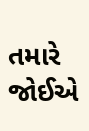તમારે જોઈએ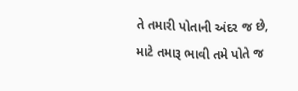તે તમારી પોતાની અંદર જ છે, માટે તમારૂ ભાવી તમે પોતે જ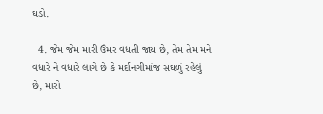ઘડો.

  4. જેમ જેમ મારી ઉંમર વધતી જાય છે, તેમ તેમ મને વધારે ને વધારે લાગે છે કે મર્દાનગીમાંજ સઘળું રહેલું છે, મારો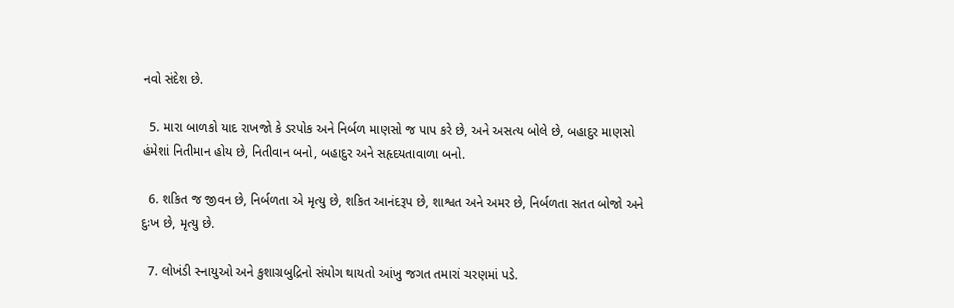નવો સંદેશ છે.

  5. મારા બાળકો યાદ રાખજો કે ડરપોક અને નિર્બળ માણસો જ પાપ કરે છે, અને અસત્ય બોલે છે, બહાદુર માણસો હંમેશાં નિતીમાન હોય છે, નિતીવાન બનો, બહાદુર અને સહૃદયતાવાળા બનો.

  6. શકિત જ જીવન છે, નિર્બળતા એ મૃત્યુ છે, શકિત આનંદરૂપ છે, શાશ્વત અને અમર છે, નિર્બળતા સતત બોજો અને દુઃખ છે, મૃત્યુ છે.

  7. લોખંડી સ્નાયુઓ અને કુશાગ્રબુદ્રિનો સંયોગ થાયતો આંખુ જગત તમારાં ચરણમાં પડે.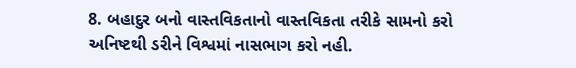8. બહાદુર બનો વાસ્તવિકતાનો વાસ્તવિકતા તરીકે સામનો કરો અનિષ્ટથી ડરીને વિશ્વમાં નાસભાગ કરો નહી.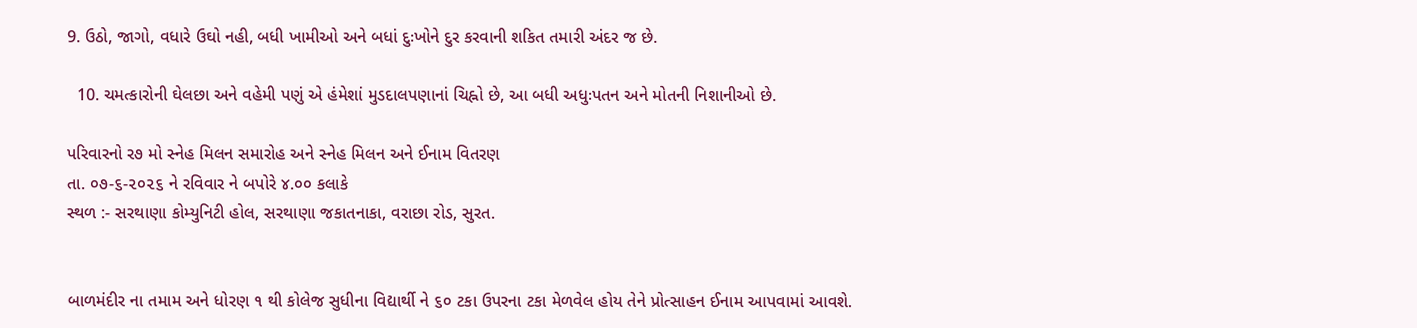9. ઉઠો, જાગો, વધારે ઉઘો નહી, બધી ખામીઓ અને બધાં દુઃખોને દુર કરવાની શકિત તમારી અંદર જ છે.

  10. ચમત્કારોની ઘેલછા અને વહેમી પણું એ હંમેશાં મુડદાલપણાનાં ચિહ્નો છે, આ બધી અધુઃપતન અને મોતની નિશાનીઓ છે.

પરિવારનો ર૭ મો સ્નેહ મિલન સમારોહ અને સ્નેહ મિલન અને ઈનામ વિતરણ
તા. ૦૭-૬-૨૦૨૬ ને રવિવાર ને બપોરે ૪.૦૦ કલાકે
સ્થળ :- સરથાણા કોમ્યુનિટી હોલ, સરથાણા જકાતનાકા, વરાછા રોડ, સુરત.


બાળમંદીર ના તમામ અને ધોરણ ૧ થી કોલેજ સુધીના વિદ્યાર્થી ને ૬૦ ટકા ઉપરના ટકા મેળવેલ હોય તેને પ્રોત્સાહન ઈનામ આપવામાં આવશે.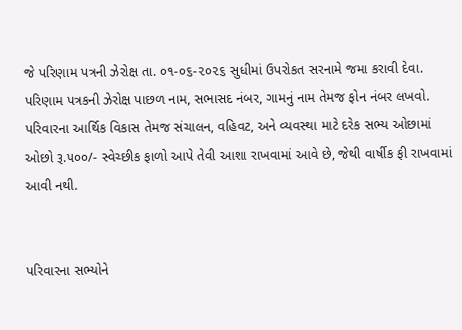જે પરિણામ પત્રની ઝેરોક્ષ તા. ૦૧-૦૬-૨૦૨૬ સુધીમાં ઉપરોકત સરનામે જમા કરાવી દેવા.
પરિણામ પત્રકની ઝેરોક્ષ પાછળ નામ, સભાસદ નંબર, ગામનું નામ તેમજ ફોન નંબર લખવો.
પરિવારના આર્થિક વિકાસ તેમજ સંચાલન, વહિવટ, અને વ્યવસ્થા માટે દરેક સભ્ય ઓછામાં ઓછો રૂ.૫૦૦/- સ્વેચ્છીક ફાળો આપે તેવી આશા રાખવામાં આવે છે, જેથી વાર્ષીક ફી રાખવામાં આવી નથી.


પરિવારના સભ્યોને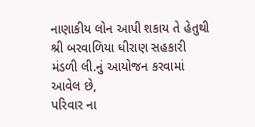નાણાકીય લોન આપી શકાય તે હેતુથી શ્રી બરવાળિયા ધીરાણ સહકારી મંડળી લી.નું આયોજન કરવામાં આવેલ છે,
પરિવાર ના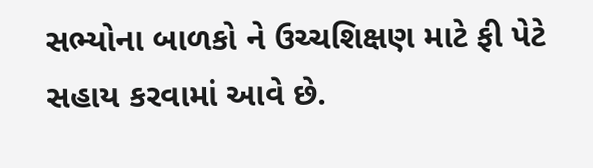સભ્યોના બાળકો ને ઉચ્ચશિક્ષણ માટે ફી પેટે સહાય કરવામાં આવે છે.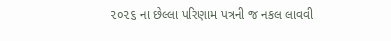૨૦૨૬ ના છેલ્લા પરિણામ પત્રની જ નકલ લાવવી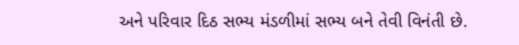અને પરિવાર દિઠ સભ્ય મંડળીમાં સભ્ય બને તેવી વિનંતી છે.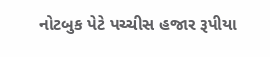નોટબુક પેટે પચ્ચીસ હજાર રૂપીયા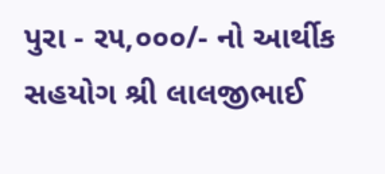પુરા - ર૫,૦૦૦/- નો આર્થીક સહયોગ શ્રી લાલજીભાઈ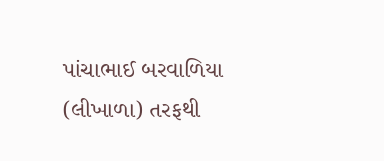પાંચાભાઈ બરવાળિયા (લીખાળા) તરફથી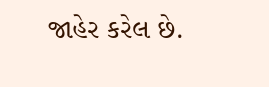જાહેર કરેલ છે.